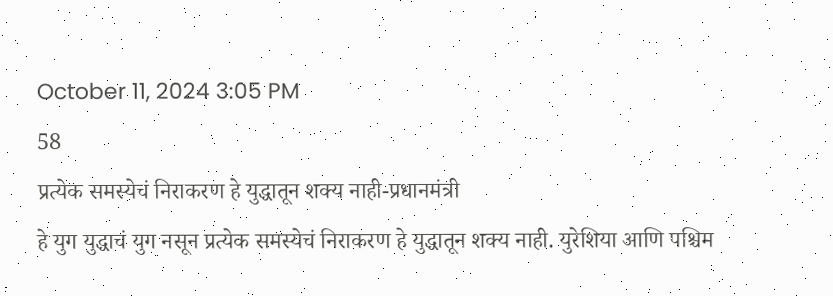October 11, 2024 3:05 PM
58
प्रत्येक समस्येचं निराकरण हे युद्धातून शक्य नाही-प्रधानमंत्री
हे युग युद्धाचं युग नसून प्रत्येक समस्येचं निराकरण हे युद्धातून शक्य नाही. युरेशिया आणि पश्चिम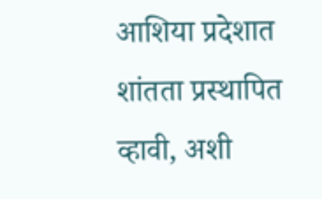आशिया प्रदेशात शांतता प्रस्थापित व्हावी, अशी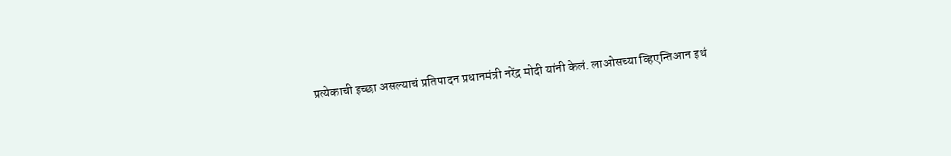प्रत्येकाची इच्छा असल्याचं प्रतिपादन प्रधानमंत्री नरेंद्र मोदी यांनी केलं. लाओसच्या व्हिएन्तिआन इथं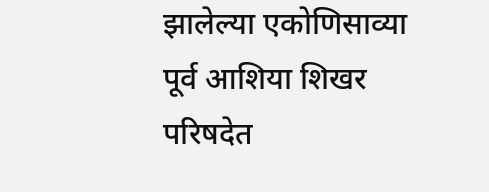झालेल्या एकोणिसाव्या पूर्व आशिया शिखर परिषदेत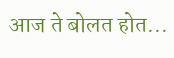आज ते बोलत होत...